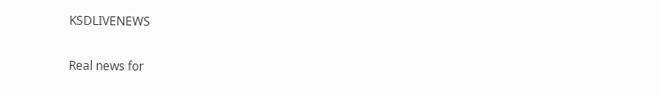KSDLIVENEWS

Real news for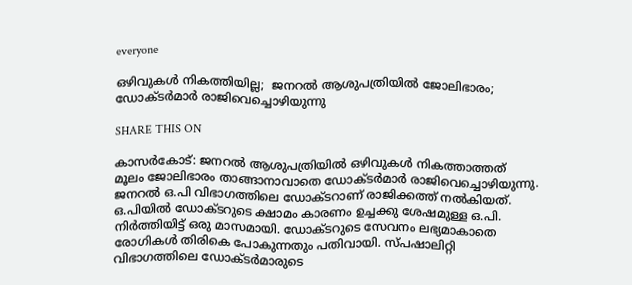everyone

ഒഴിവുകൾ നികത്തിയില്ല;  ജനറൽ ആശുപത്രിയിൽ ജോലിഭാരം; ഡോക്ടർമാർ രാജിവെച്ചൊഴിയുന്നു

SHARE THIS ON

കാസർകോട്: ജനറൽ ആശുപത്രിയിൽ ഒഴിവുകൾ നികത്താത്തത് മൂലം ജോലിഭാരം താങ്ങാനാവാതെ ഡോക്ടർമാർ രാജിവെച്ചൊഴിയുന്നു. ജനറൽ ഒ.പി വിഭാഗത്തിലെ ഡോക്ടറാണ് രാജിക്കത്ത് നൽകിയത്. ഒ.പിയിൽ ഡോക്ടറുടെ ക്ഷാമം കാരണം ഉച്ചക്കു ശേഷമുള്ള ഒ.പി. നിർത്തിയിട്ട് ഒരു മാസമായി. ഡോക്ടറുടെ സേവനം ലഭ്യമാകാതെ രോഗികൾ തിരികെ പോകുന്നതും പതിവായി. സ്‍പഷാലിറ്റി വിഭാഗത്തിലെ ഡോക്ടർമാരുടെ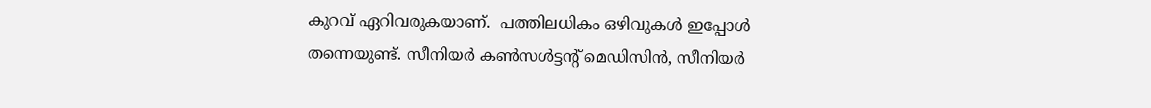കുറവ് ഏറിവരുകയാണ്.  പത്തിലധികം ഒഴിവുകൾ ഇപ്പോൾ തന്നെയുണ്ട്. സീനിയർ കൺസൾട്ടന്റ് മെഡിസിൻ, സീനിയർ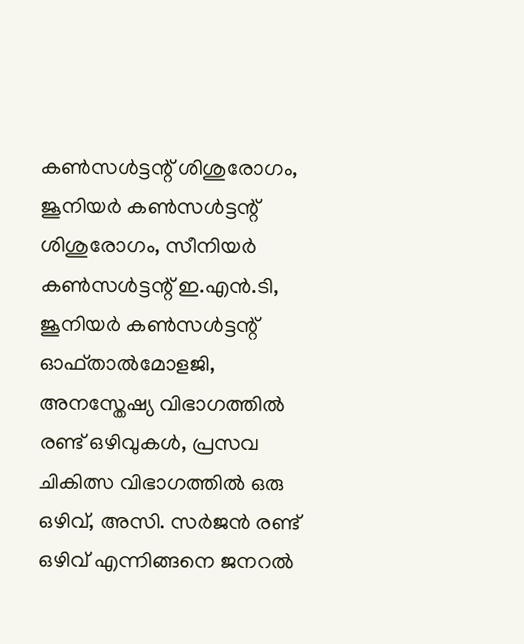കൺസൾട്ടന്റ് ശിശുരോഗം, ജൂനിയർ കൺസൾട്ടന്റ് ശിശുരോഗം, സീനിയർ കൺസൾട്ടന്റ് ഇ.എൻ.ടി, ജൂനിയർ കൺസൾട്ടന്റ് ഓഫ്താൽമോളജി, അനസ്തേഷ്യ വിഭാഗത്തിൽ രണ്ട് ഒഴിവുകൾ, പ്രസവ ചികിത്സ വിഭാഗത്തിൽ ഒരു ഒഴിവ്, അസി. സർജൻ രണ്ട് ഒഴിവ് എന്നിങ്ങനെ ജനറൽ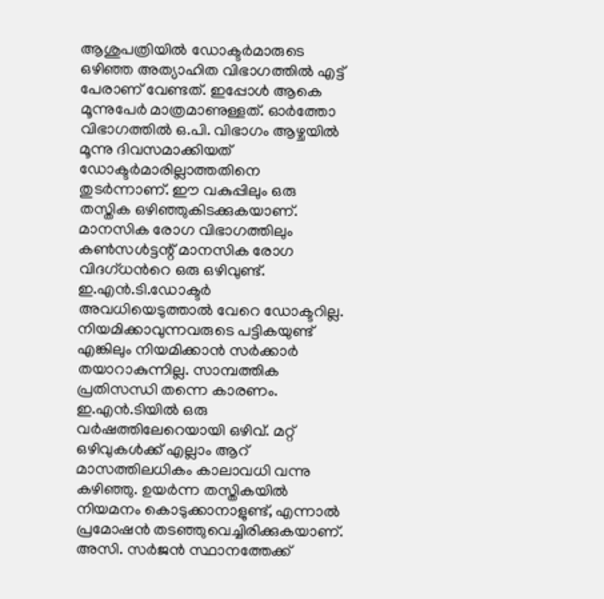ആശുപത്രിയിൽ ഡോക്ടർമാരുടെ ഒഴിഞ്ഞ അത്യാഹിത വിഭാഗത്തിൽ എട്ട് പേരാണ് വേണ്ടത്. ഇപ്പോൾ ആകെ മൂന്നുപേർ മാത്രമാണുള്ളത്. ഓർത്തോ വിഭാഗത്തിൽ ഒ.പി. വിഭാഗം ആഴ്ചയിൽ മൂന്നു ദിവസമാക്കിയത് ഡോക്ടർമാരില്ലാത്തതിനെ തുടർന്നാണ്. ഈ വകുപ്പിലും ഒരു തസ്തിക ഒഴിഞ്ഞുകിടക്കുകയാണ്. മാനസിക രോഗ വിഭാഗത്തിലും കൺസൾട്ടന്റ് മാനസിക രോഗ വിദഗ്ധന്‍റെ ഒരു ഒഴിവുണ്ട്. ഇ.എൻ.ടി.ഡോക്ടർ അവധിയെടുത്താൽ വേറെ ഡോക്ടറില്ല. നിയമിക്കാവുന്നവരുടെ പട്ടികയുണ്ട് എങ്കിലും നിയമിക്കാൻ സർക്കാർ തയാറാകുന്നില്ല. സാമ്പത്തിക പ്രതിസന്ധി തന്നെ കാരണം.  ഇ.എൻ.ടിയിൽ ഒരു വർഷത്തിലേറെയായി ഒഴിവ്. മറ്റ് ഒഴിവുകൾക്ക് എല്ലാം ആറ് മാസത്തിലധികം കാലാവധി വന്നു കഴിഞ്ഞു. ഉയർന്ന തസ്തികയിൽ നിയമനം കൊടുക്കാനാളുണ്ട്, എന്നാൽ പ്രമോഷൻ തടഞ്ഞുവെച്ചിരിക്കുകയാണ്. അസി. സർജൻ സ്ഥാനത്തേക്ക്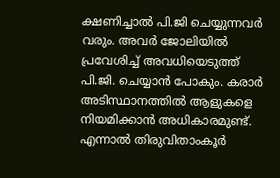ക്ഷണിച്ചാൽ പി.ജി ചെയ്യുന്നവർ വരും. അവർ ജോലിയിൽ പ്രവേശിച്ച് അവധിയെടുത്ത് പി.ജി. ചെയ്യാൻ പോകും. കരാർ അടിസ്ഥാനത്തിൽ ആളുകളെ നിയമിക്കാൻ അധികാരമുണ്ട്. എന്നാൽ തിരുവിതാംകൂർ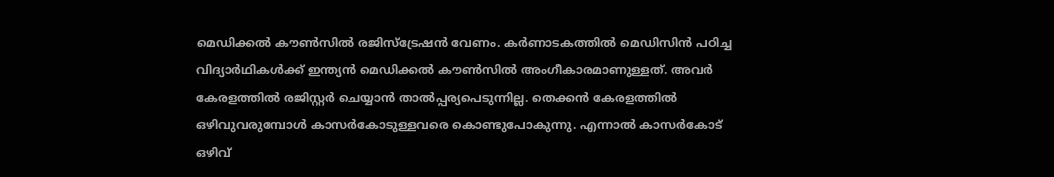മെഡിക്കൽ കൗൺസിൽ രജിസ്ട്രേഷൻ വേണം. കർണാടകത്തിൽ മെഡിസിൻ പഠിച്ച വിദ്യാർഥികൾക്ക് ഇന്ത്യൻ മെഡിക്കൽ കൗൺസിൽ അംഗീകാരമാണുള്ളത്. അവർ കേരളത്തിൽ രജിസ്റ്റർ ചെയ്യാൻ താൽപ്പര്യപെടുന്നില്ല. തെക്കൻ കേരളത്തിൽ ഒഴിവുവരുമ്പോൾ കാസർകോടുള്ളവരെ കൊണ്ടുപോകുന്നു. എന്നാൽ കാസർകോട് ഒഴിവ്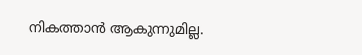നികത്താൻ ആകുന്നുമില്ല.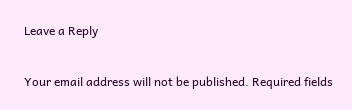Leave a Reply

Your email address will not be published. Required fields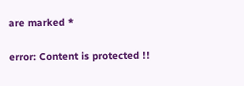are marked *

error: Content is protected !!